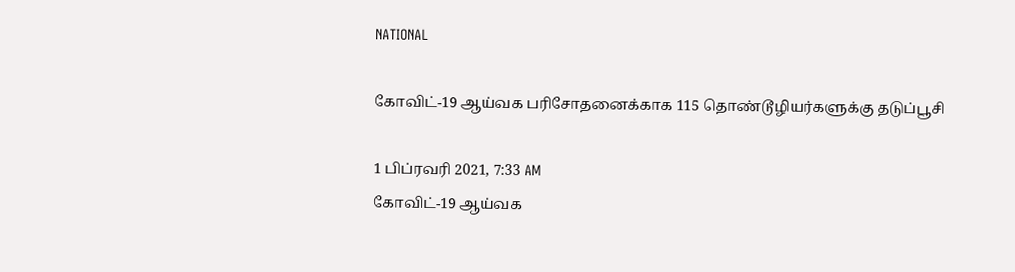NATIONAL

கோவிட்-19 ஆய்வக பரிசோதனைக்காக 115 தொண்டூழியர்களுக்கு தடுப்பூசி

1 பிப்ரவரி 2021, 7:33 AM
கோவிட்-19 ஆய்வக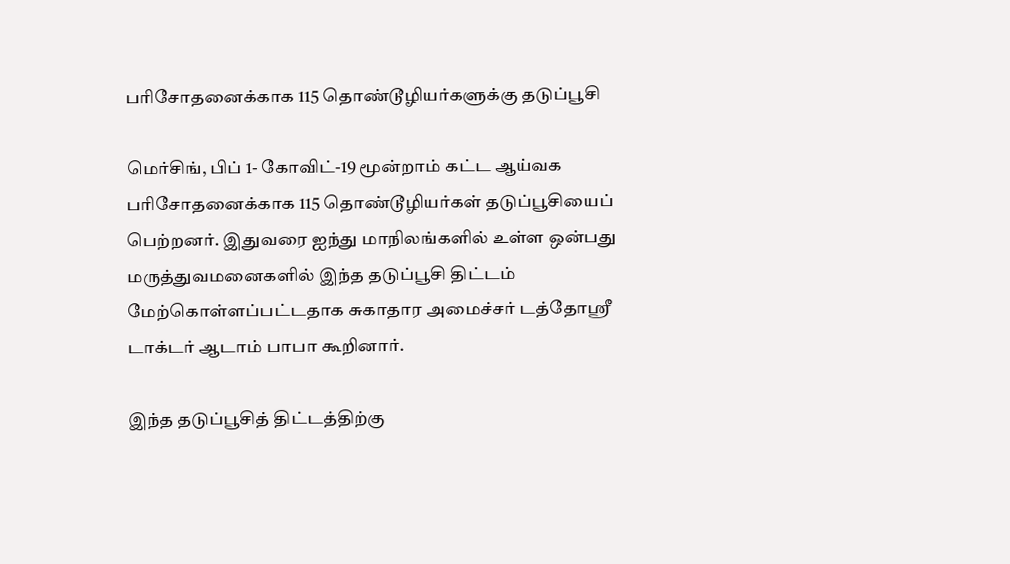பரிசோதனைக்காக 115 தொண்டூழியர்களுக்கு தடுப்பூசி

மெர்சிங், பிப் 1- கோவிட்-19 மூன்றாம் கட்ட ஆய்வக பரிசோதனைக்காக 115 தொண்டூழியர்கள் தடுப்பூசியைப் பெற்றனர். இதுவரை ஐந்து மாநிலங்களில் உள்ள ஒன்பது மருத்துவமனைகளில் இந்த தடுப்பூசி திட்டம் மேற்கொள்ளப்பட்டதாக சுகாதார அமைச்சர் டத்தோஸ்ரீ டாக்டர் ஆடாம் பாபா கூறினார்.

இந்த தடுப்பூசித் திட்டத்திற்கு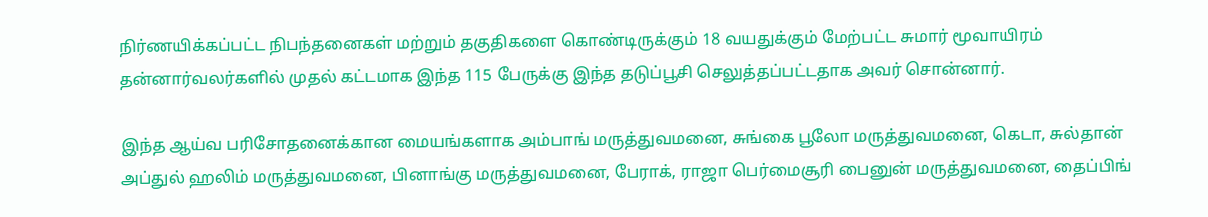நிர்ணயிக்கப்பட்ட நிபந்தனைகள் மற்றும் தகுதிகளை கொண்டிருக்கும் 18 வயதுக்கும் மேற்பட்ட சுமார் மூவாயிரம் தன்னார்வலர்களில் முதல் கட்டமாக இந்த 115 பேருக்கு இந்த தடுப்பூசி செலுத்தப்பட்டதாக அவர் சொன்னார்.

இந்த ஆய்வ பரிசோதனைக்கான மையங்களாக அம்பாங் மருத்துவமனை, சுங்கை பூலோ மருத்துவமனை, கெடா, சுல்தான் அப்துல் ஹலிம் மருத்துவமனை, பினாங்கு மருத்துவமனை, பேராக், ராஜா பெர்மைசூரி பைனுன் மருத்துவமனை, தைப்பிங்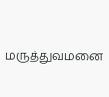மருத்துவமனை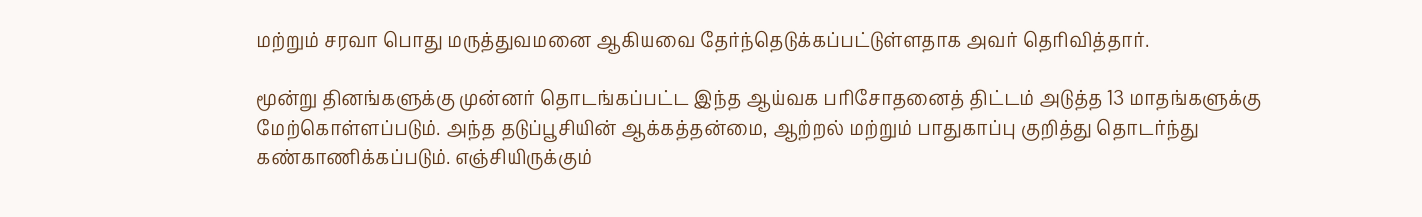மற்றும் சரவா பொது மருத்துவமனை ஆகியவை தேர்ந்தெடுக்கப்பட்டுள்ளதாக அவர் தெரிவித்தார்.

மூன்று தினங்களுக்கு முன்னர் தொடங்கப்பட்ட இந்த ஆய்வக பரிசோதனைத் திட்டம் அடுத்த 13 மாதங்களுக்கு மேற்கொள்ளப்படும். அந்த தடுப்பூசியின் ஆக்கத்தன்மை, ஆற்றல் மற்றும் பாதுகாப்பு குறித்து தொடர்ந்து கண்காணிக்கப்படும். எஞ்சியிருக்கும்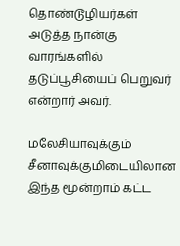தொண்டூழியர்கள் அடுத்த நான்கு வாரங்களில் தடுப்பூசியைப் பெறுவர் என்றார் அவர்.

மலேசியாவுக்கும் சீனாவுக்குமிடையிலான இந்த மூன்றாம் கட்ட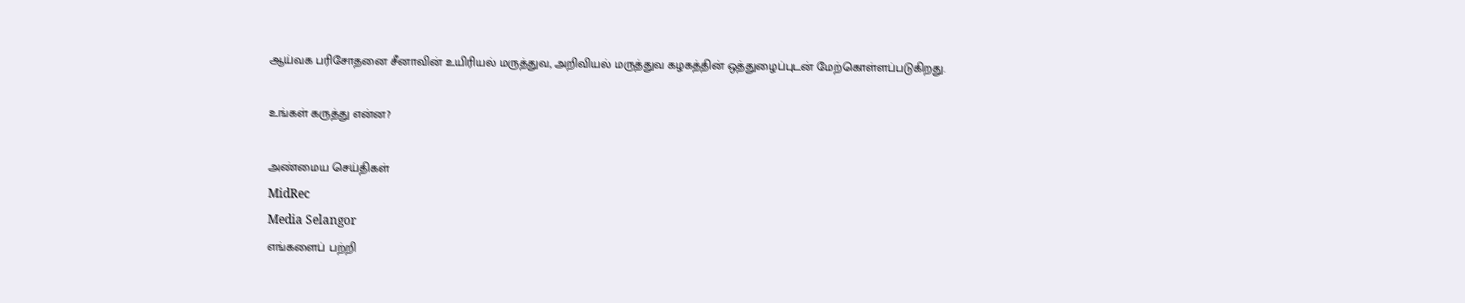ஆய்வக பரிசோதனை சீனாவின் உயிரியல் மருத்துவ, அறிவியல் மருத்துவ கழகத்தின் ஒத்துழைப்புடன் மேற்கொள்ளப்படுகிறது.

உங்கள் கருத்து என்ன?

அண்மைய செய்திகள்
MidRec
Media Selangor
எங்களைப் பற்றி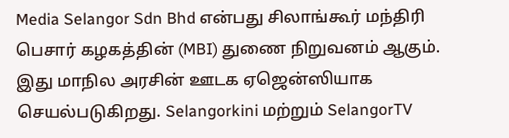Media Selangor Sdn Bhd என்பது சிலாங்கூர் மந்திரி பெசார் கழகத்தின் (MBI) துணை நிறுவனம் ஆகும். இது மாநில அரசின் ஊடக ஏஜென்ஸியாக செயல்படுகிறது. Selangorkini மற்றும் SelangorTV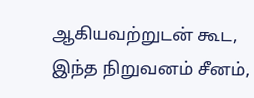ஆகியவற்றுடன் கூட, இந்த நிறுவனம் சீனம்,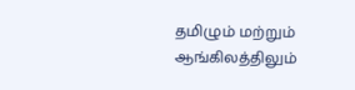தமிழும் மற்றும் ஆங்கிலத்திலும்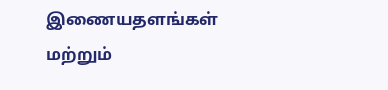இணையதளங்கள் மற்றும்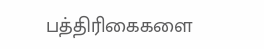பத்திரிகைகளை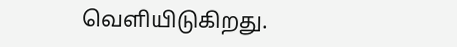வெளியிடுகிறது.